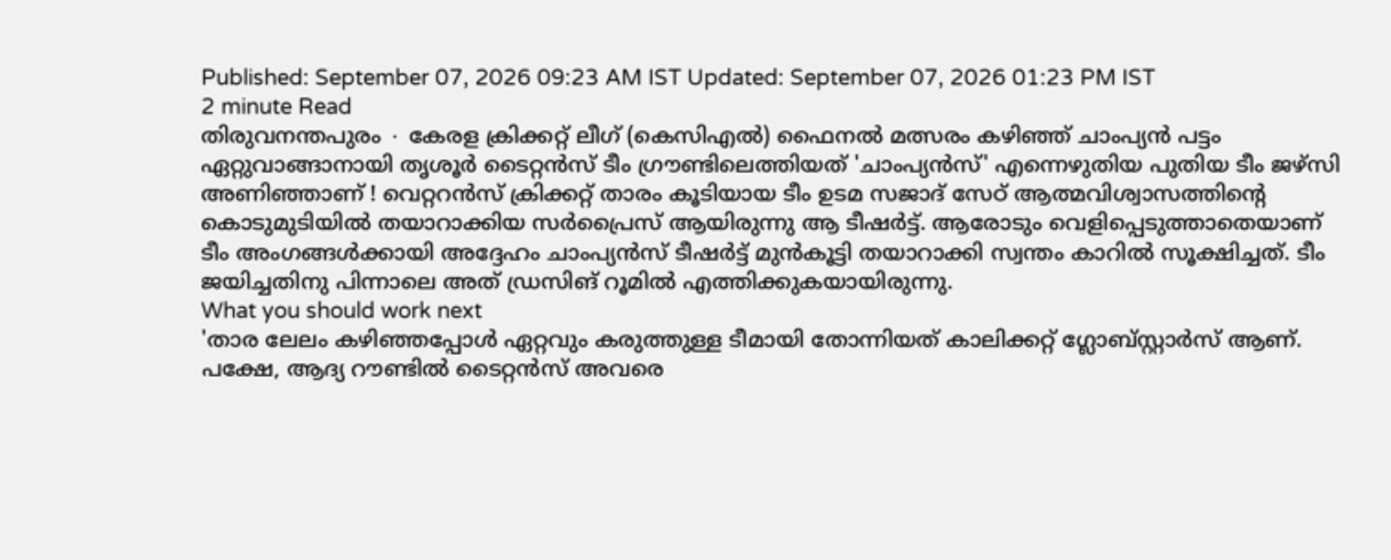Published: September 07, 2026 09:23 AM IST Updated: September 07, 2026 01:23 PM IST
2 minute Read
തിരുവനന്തപുരം ∙ കേരള ക്രിക്കറ്റ് ലീഗ് (കെസിഎൽ) ഫൈനൽ മത്സരം കഴിഞ്ഞ് ചാംപ്യൻ പട്ടം ഏറ്റുവാങ്ങാനായി തൃശൂർ ടൈറ്റൻസ് ടീം ഗ്രൗണ്ടിലെത്തിയത് 'ചാംപ്യൻസ്' എന്നെഴുതിയ പുതിയ ടീം ജഴ്സി അണിഞ്ഞാണ് ! വെറ്ററൻസ് ക്രിക്കറ്റ് താരം കൂടിയായ ടീം ഉടമ സജാദ് സേഠ് ആത്മവിശ്വാസത്തിന്റെ കൊടുമുടിയിൽ തയാറാക്കിയ സർപ്രൈസ് ആയിരുന്നു ആ ടീഷർട്ട്. ആരോടും വെളിപ്പെടുത്താതെയാണ് ടീം അംഗങ്ങൾക്കായി അദ്ദേഹം ചാംപ്യൻസ് ടീഷർട്ട് മുൻകൂട്ടി തയാറാക്കി സ്വന്തം കാറിൽ സൂക്ഷിച്ചത്. ടീം ജയിച്ചതിനു പിന്നാലെ അത് ഡ്രസിങ് റൂമിൽ എത്തിക്കുകയായിരുന്നു.
What you should work next
'താര ലേലം കഴിഞ്ഞപ്പോൾ ഏറ്റവും കരുത്തുള്ള ടീമായി തോന്നിയത് കാലിക്കറ്റ് ഗ്ലോബ്സ്റ്റാർസ് ആണ്. പക്ഷേ, ആദ്യ റൗണ്ടിൽ ടൈറ്റൻസ് അവരെ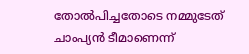തോൽപിച്ചതോടെ നമ്മുടേത് ചാംപ്യൻ ടീമാണെന്ന്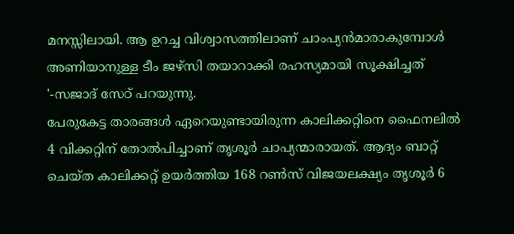മനസ്സിലായി. ആ ഉറച്ച വിശ്വാസത്തിലാണ് ചാംപ്യൻമാരാകുമ്പോൾ അണിയാനുള്ള ടീം ജഴ്സി തയാറാക്കി രഹസ്യമായി സൂക്ഷിച്ചത് '-സജാദ് സേഠ് പറയുന്നു.
പേരുകേട്ട താരങ്ങൾ ഏറെയുണ്ടായിരുന്ന കാലിക്കറ്റിനെ ഫൈനലിൽ 4 വിക്കറ്റിന് തോൽപിച്ചാണ് തൃശൂർ ചാപ്യന്മാരായത്. ആദ്യം ബാറ്റ് ചെയ്ത കാലിക്കറ്റ് ഉയർത്തിയ 168 റൺസ് വിജയലക്ഷ്യം തൃശൂർ 6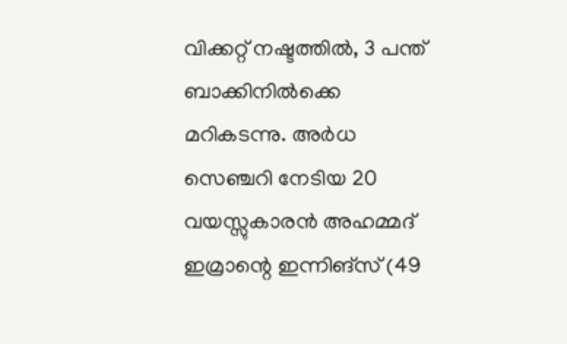വിക്കറ്റ് നഷ്ടത്തിൽ, 3 പന്ത് ബാക്കിനിൽക്കെ മറികടന്നു. അർധ സെഞ്ചറി നേടിയ 20 വയസ്സുകാരൻ അഹമ്മദ് ഇമ്രാന്റെ ഇന്നിങ്സ് (49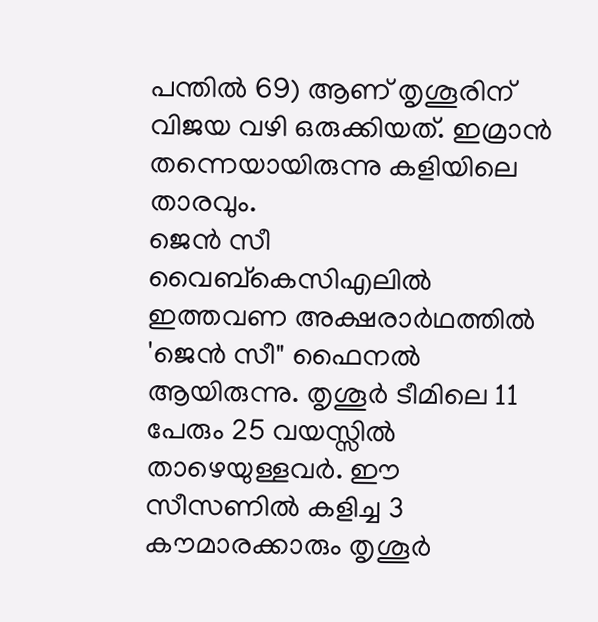പന്തിൽ 69) ആണ് തൃശൂരിന് വിജയ വഴി ഒരുക്കിയത്. ഇമ്രാൻ തന്നെയായിരുന്നു കളിയിലെ താരവും.
ജെൻ സീ വൈബ്കെസിഎലിൽ ഇത്തവണ അക്ഷരാർഥത്തിൽ 'ജെൻ സീ" ഫൈനൽ ആയിരുന്നു. തൃശൂർ ടീമിലെ 11 പേരും 25 വയസ്സിൽ താഴെയുള്ളവർ. ഈ സീസണിൽ കളിച്ച 3 കൗമാരക്കാരും തൃശൂർ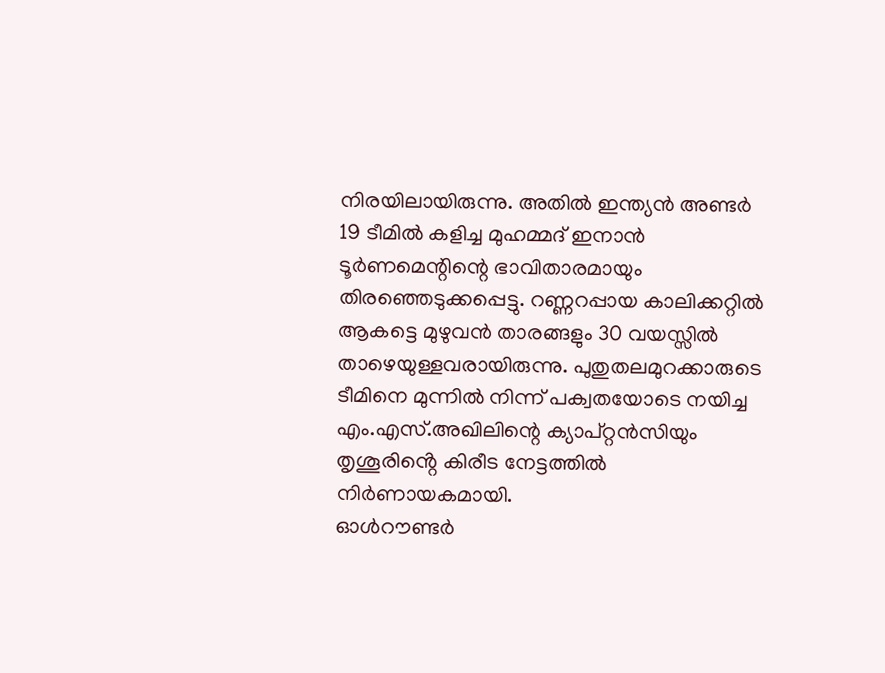നിരയിലായിരുന്നു. അതിൽ ഇന്ത്യൻ അണ്ടർ 19 ടീമിൽ കളിച്ച മുഹമ്മദ് ഇനാൻ ടൂർണമെന്റിന്റെ ഭാവിതാരമായും തിരഞ്ഞെടുക്കപ്പെട്ടു. റണ്ണറപ്പായ കാലിക്കറ്റിൽ ആകട്ടെ മുഴുവൻ താരങ്ങളും 30 വയസ്സിൽ താഴെയുള്ളവരായിരുന്നു. പുതുതലമുറക്കാരുടെ ടീമിനെ മുന്നിൽ നിന്ന് പക്വതയോടെ നയിച്ച എം.എസ്.അഖിലിന്റെ ക്യാപ്റ്റൻസിയും തൃശൂരിൻ്റെ കിരീട നേട്ടത്തിൽ നിർണായകമായി.
ഓൾറൗണ്ടർ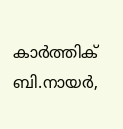കാർത്തിക് ബി.നായർ,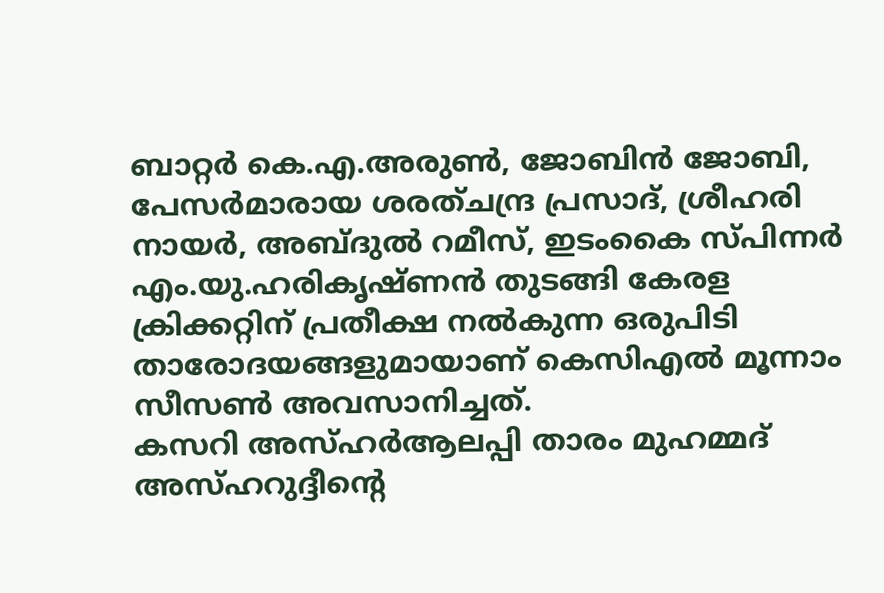ബാറ്റർ കെ.എ.അരുൺ, ജോബിൻ ജോബി, പേസർമാരായ ശരത്ചന്ദ്ര പ്രസാദ്, ശ്രീഹരി നായർ, അബ്ദുൽ റമീസ്, ഇടംകൈ സ്പിന്നർ എം.യു.ഹരികൃഷ്ണൻ തുടങ്ങി കേരള ക്രിക്കറ്റിന് പ്രതീക്ഷ നൽകുന്ന ഒരുപിടി താരോദയങ്ങളുമായാണ് കെസിഎൽ മൂന്നാം സീസൺ അവസാനിച്ചത്.
കസറി അസ്ഹർആലപ്പി താരം മുഹമ്മദ് അസ്ഹറുദ്ദീൻ്റെ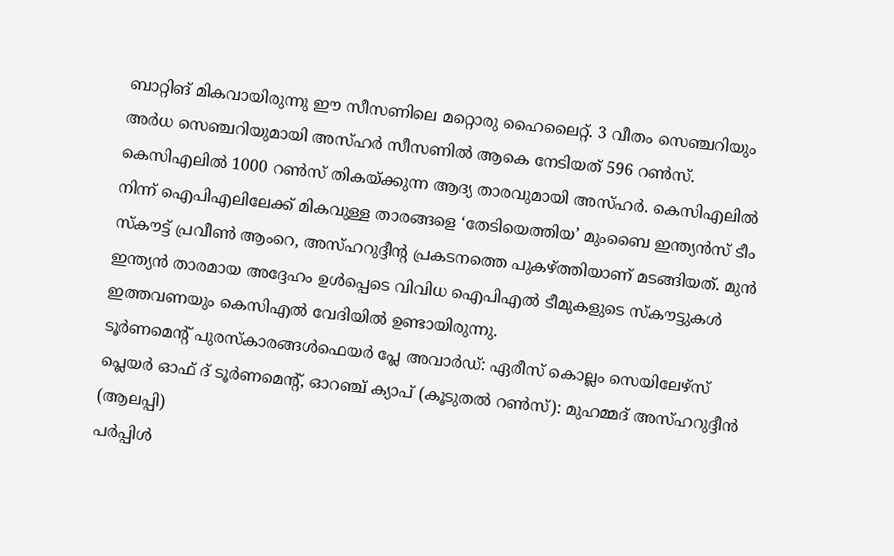ബാറ്റിങ് മികവായിരുന്നു ഈ സീസണിലെ മറ്റൊരു ഹൈലൈറ്റ്. 3 വീതം സെഞ്ചറിയും അർധ സെഞ്ചറിയുമായി അസ്ഹർ സീസണിൽ ആകെ നേടിയത് 596 റൺസ്. കെസിഎലിൽ 1000 റൺസ് തികയ്ക്കുന്ന ആദ്യ താരവുമായി അസ്ഹർ. കെസിഎലിൽ നിന്ന് ഐപിഎലിലേക്ക് മികവുള്ള താരങ്ങളെ ‘തേടിയെത്തിയ’ മുംബൈ ഇന്ത്യൻസ് ടീം സ്കൗട്ട് പ്രവീൺ ആംറെ, അസ്ഹറുദ്ദീൻ്റ പ്രകടനത്തെ പുകഴ്ത്തിയാണ് മടങ്ങിയത്. മുൻ ഇന്ത്യൻ താരമായ അദ്ദേഹം ഉൾപ്പെടെ വിവിധ ഐപിഎൽ ടീമുകളുടെ സ്കൗട്ടുകൾ ഇത്തവണയും കെസിഎൽ വേദിയിൽ ഉണ്ടായിരുന്നു.
ടൂർണമെന്റ് പുരസ്കാരങ്ങൾഫെയർ പ്ലേ അവാർഡ്: ഏരീസ് കൊല്ലം സെയിലേഴ്സ്
പ്ലെയർ ഓഫ് ദ് ടൂർണമെന്റ്, ഓറഞ്ച് ക്യാപ് (കൂടുതൽ റൺസ്): മുഹമ്മദ് അസ്ഹറുദ്ദീൻ (ആലപ്പി)
പർപ്പിൾ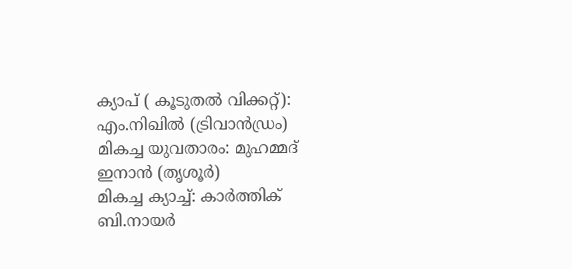ക്യാപ് ( കൂടുതൽ വിക്കറ്റ്): എം.നിഖിൽ (ട്രിവാൻഡ്രം)
മികച്ച യുവതാരം: മുഹമ്മദ് ഇനാൻ (തൃശൂർ)
മികച്ച ക്യാച്ച്: കാർത്തിക് ബി.നായർ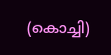(കൊച്ചി)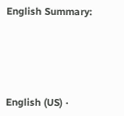English Summary:






English (US) ·